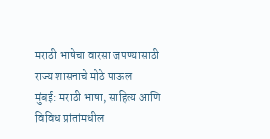मराठी भाषेचा वारसा जपण्यासाठी राज्य शासनाचे मोठे पाऊल
मुंबई: मराठी भाषा, साहित्य आणि विविध प्रांतांमधील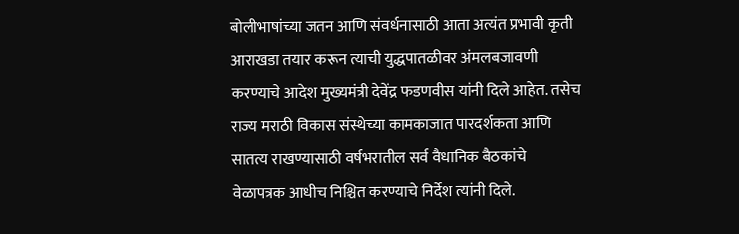बोलीभाषांच्या जतन आणि संवर्धनासाठी आता अत्यंत प्रभावी कृती आराखडा तयार करून त्याची युद्धपातळीवर अंमलबजावणी करण्याचे आदेश मुख्यमंत्री देवेंद्र फडणवीस यांनी दिले आहेत. तसेच राज्य मराठी विकास संस्थेच्या कामकाजात पारदर्शकता आणि सातत्य राखण्यासाठी वर्षभरातील सर्व वैधानिक बैठकांचे वेळापत्रक आधीच निश्चित करण्याचे निर्देश त्यांनी दिले.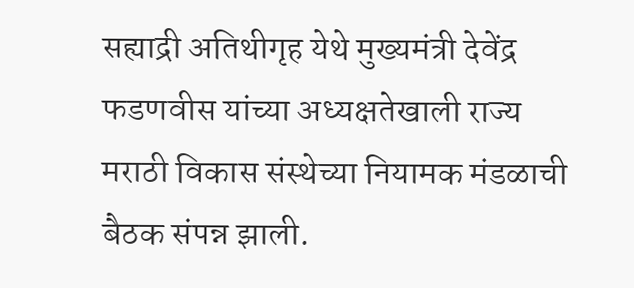सह्याद्री अतिथीगृह येथे मुख्यमंत्री देवेंद्र फडणवीस यांच्या अध्यक्षतेखाली राज्य मराठी विकास संस्थेच्या नियामक मंडळाची बैठक संपन्न झाली.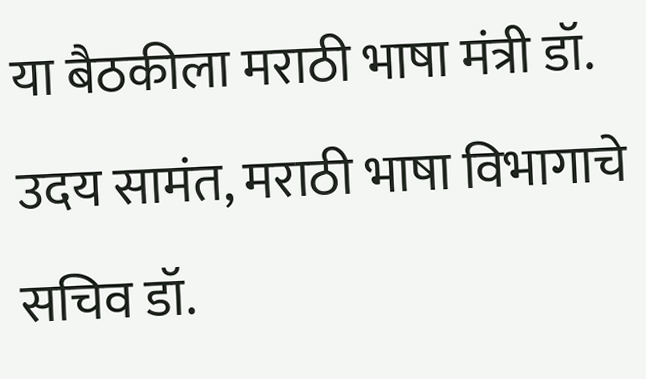या बैठकीला मराठी भाषा मंत्री डॉ. उदय सामंत, मराठी भाषा विभागाचे सचिव डॉ.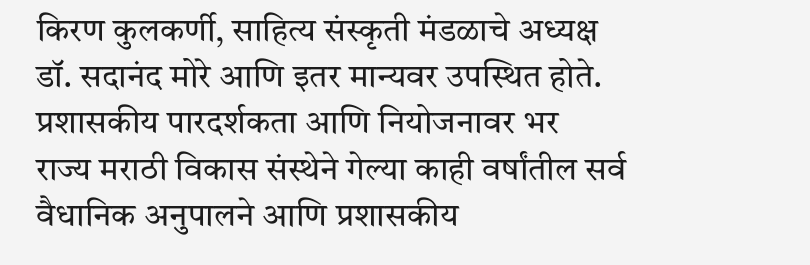किरण कुलकर्णी, साहित्य संस्कृती मंडळाचे अध्यक्ष डॉ. सदानंद मोरे आणि इतर मान्यवर उपस्थित होते.
प्रशासकीय पारदर्शकता आणि नियोजनावर भर
राज्य मराठी विकास संस्थेने गेल्या काही वर्षांतील सर्व वैधानिक अनुपालने आणि प्रशासकीय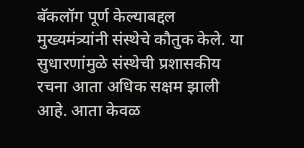बॅकलॉग पूर्ण केल्याबद्दल मुख्यमंत्र्यांनी संस्थेचे कौतुक केले. या सुधारणांमुळे संस्थेची प्रशासकीय रचना आता अधिक सक्षम झाली आहे. आता केवळ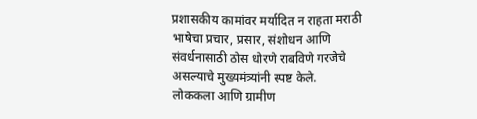प्रशासकीय कामांवर मर्यादित न राहता मराठी भाषेचा प्रचार, प्रसार, संशोधन आणि संवर्धनासाठी ठोस धोरणे राबविणे गरजेचे असल्याचे मुख्यमंत्र्यांनी स्पष्ट केले.
लोककला आणि ग्रामीण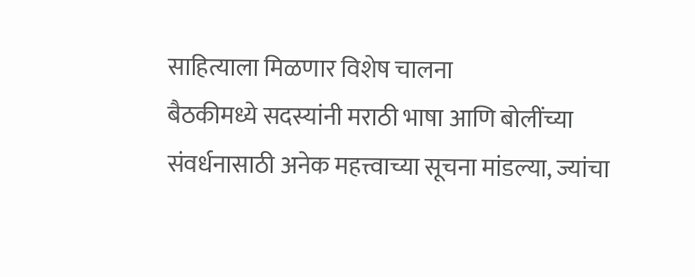साहित्याला मिळणार विशेष चालना
बैठकीमध्ये सदस्यांनी मराठी भाषा आणि बोलींच्या संवर्धनासाठी अनेक महत्त्वाच्या सूचना मांडल्या, ज्यांचा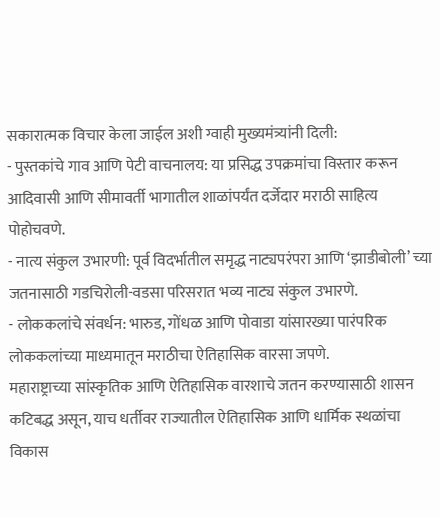सकारात्मक विचार केला जाईल अशी ग्वाही मुख्यमंत्र्यांनी दिली:
- पुस्तकांचे गाव आणि पेटी वाचनालय: या प्रसिद्ध उपक्रमांचा विस्तार करून आदिवासी आणि सीमावर्ती भागातील शाळांपर्यंत दर्जेदार मराठी साहित्य पोहोचवणे.
- नात्य संकुल उभारणी: पूर्व विदर्भातील समृद्ध नाट्यपरंपरा आणि ‘झाडीबोली’ च्या जतनासाठी गडचिरोली-वडसा परिसरात भव्य नाट्य संकुल उभारणे.
- लोककलांचे संवर्धन: भारुड, गोंधळ आणि पोवाडा यांसारख्या पारंपरिक लोककलांच्या माध्यमातून मराठीचा ऐतिहासिक वारसा जपणे.
महाराष्ट्राच्या सांस्कृतिक आणि ऐतिहासिक वारशाचे जतन करण्यासाठी शासन कटिबद्ध असून, याच धर्तीवर राज्यातील ऐतिहासिक आणि धार्मिक स्थळांचा विकास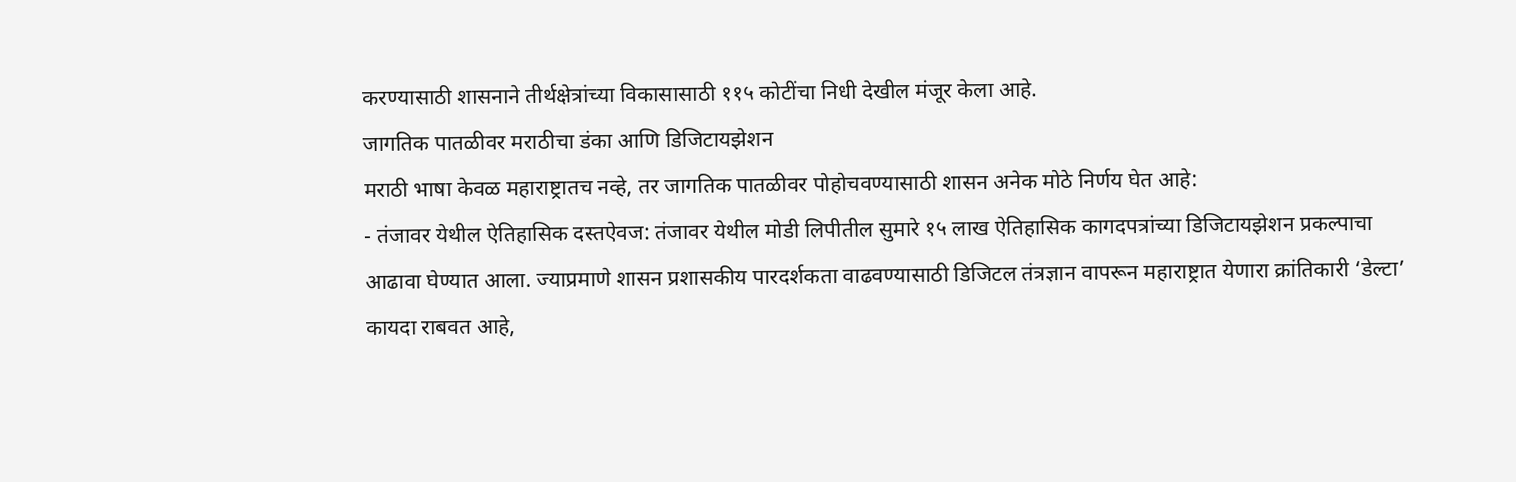करण्यासाठी शासनाने तीर्थक्षेत्रांच्या विकासासाठी ११५ कोटींचा निधी देखील मंजूर केला आहे.
जागतिक पातळीवर मराठीचा डंका आणि डिजिटायझेशन
मराठी भाषा केवळ महाराष्ट्रातच नव्हे, तर जागतिक पातळीवर पोहोचवण्यासाठी शासन अनेक मोठे निर्णय घेत आहे:
- तंजावर येथील ऐतिहासिक दस्तऐवज: तंजावर येथील मोडी लिपीतील सुमारे १५ लाख ऐतिहासिक कागदपत्रांच्या डिजिटायझेशन प्रकल्पाचा आढावा घेण्यात आला. ज्याप्रमाणे शासन प्रशासकीय पारदर्शकता वाढवण्यासाठी डिजिटल तंत्रज्ञान वापरून महाराष्ट्रात येणारा क्रांतिकारी ‘डेल्टा’ कायदा राबवत आहे,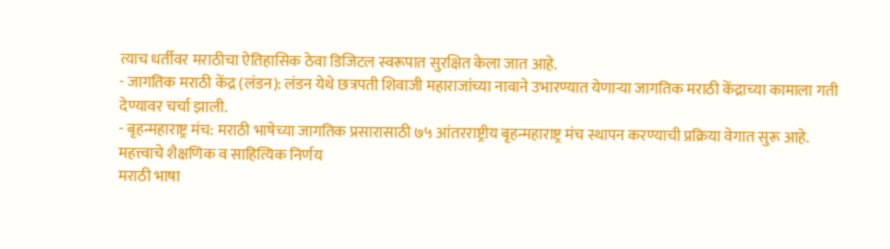त्याच धर्तीवर मराठीचा ऐतिहासिक ठेवा डिजिटल स्वरूपात सुरक्षित केला जात आहे.
- जागतिक मराठी केंद्र (लंडन): लंडन येथे छत्रपती शिवाजी महाराजांच्या नावाने उभारण्यात येणाऱ्या जागतिक मराठी केंद्राच्या कामाला गती देण्यावर चर्चा झाली.
- बृहन्महाराष्ट्र मंच: मराठी भाषेच्या जागतिक प्रसारासाठी ७५ आंतरराष्ट्रीय बृहन्महाराष्ट्र मंच स्थापन करण्याची प्रक्रिया वेगात सुरू आहे.
महत्त्वाचे शैक्षणिक व साहित्यिक निर्णय
मराठी भाषा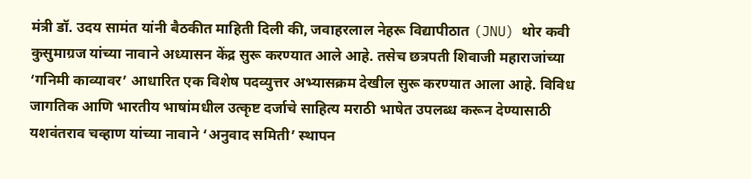मंत्री डॉ. उदय सामंत यांनी बैठकीत माहिती दिली की, जवाहरलाल नेहरू विद्यापीठात (JNU) थोर कवी कुसुमाग्रज यांच्या नावाने अध्यासन केंद्र सुरू करण्यात आले आहे. तसेच छत्रपती शिवाजी महाराजांच्या ‘गनिमी काव्यावर’ आधारित एक विशेष पदव्युत्तर अभ्यासक्रम देखील सुरू करण्यात आला आहे. विविध जागतिक आणि भारतीय भाषांमधील उत्कृष्ट दर्जाचे साहित्य मराठी भाषेत उपलब्ध करून देण्यासाठी यशवंतराव चव्हाण यांच्या नावाने ‘अनुवाद समिती’ स्थापन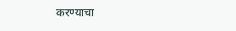करण्याचा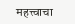महत्त्वाचा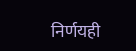निर्णयही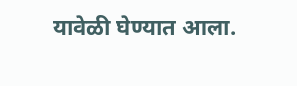यावेळी घेण्यात आला.